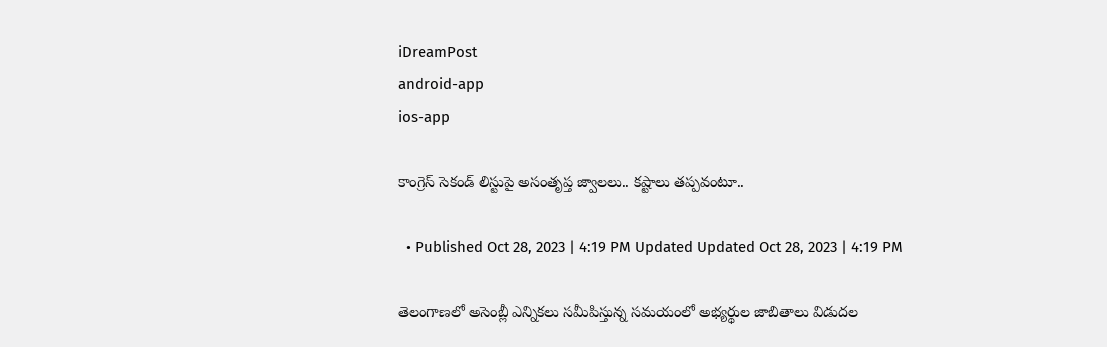iDreamPost
android-app
ios-app

కాంగ్రెస్ సెకండ్ లిస్టుపై అసంతృప్త జ్వాలలు.. కష్టాలు తప్పవంటూ..

  • Published Oct 28, 2023 | 4:19 PM Updated Updated Oct 28, 2023 | 4:19 PM

తెలంగాణలో అసెంబ్లీ ఎన్నికలు సమీపిస్తున్న సమయంలో అభ్యర్థుల జాబితాలు విడుదల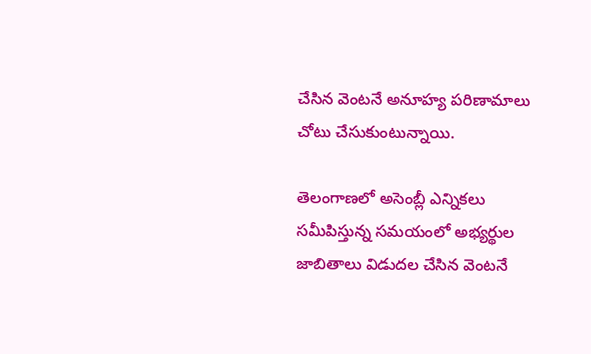చేసిన వెంటనే అనూహ్య పరిణామాలు చోటు చేసుకుంటున్నాయి.

తెలంగాణలో అసెంబ్లీ ఎన్నికలు సమీపిస్తున్న సమయంలో అభ్యర్థుల జాబితాలు విడుదల చేసిన వెంటనే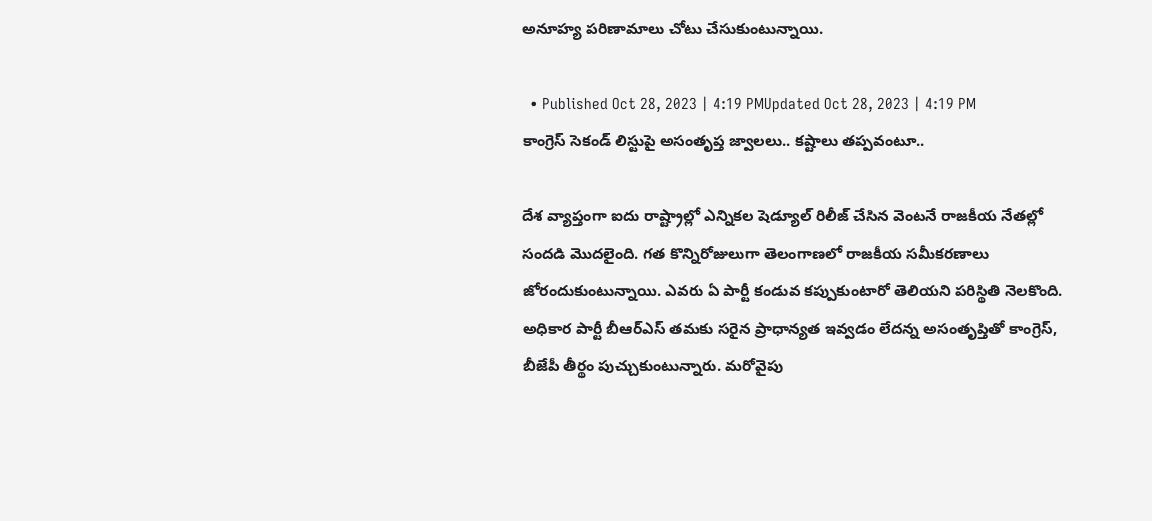అనూహ్య పరిణామాలు చోటు చేసుకుంటున్నాయి.

  • Published Oct 28, 2023 | 4:19 PMUpdated Oct 28, 2023 | 4:19 PM
కాంగ్రెస్ సెకండ్ లిస్టుపై అసంతృప్త జ్వాలలు.. కష్టాలు తప్పవంటూ..

దేశ వ్యాప్తంగా ఐదు రాష్ట్రాల్లో ఎన్నికల షెడ్యూల్ రిలీజ్ చేసిన వెంటనే రాజకీయ నేతల్లో సందడి మొదలైంది. గత కొన్నిరోజులుగా తెలంగాణలో రాజకీయ సమీకరణాలు జోరందుకుంటున్నాయి. ఎవరు ఏ పార్టీ కండువ కప్పుకుంటారో తెలియని పరిస్థితి నెలకొంది. అధికార పార్టీ బీఆర్ఎస్ తమకు సరైన ప్రాధాన్యత ఇవ్వడం లేదన్న అసంతృప్తితో కాంగ్రెస్, బీజేపీ తీర్థం పుచ్చుకుంటున్నారు. మరోవైపు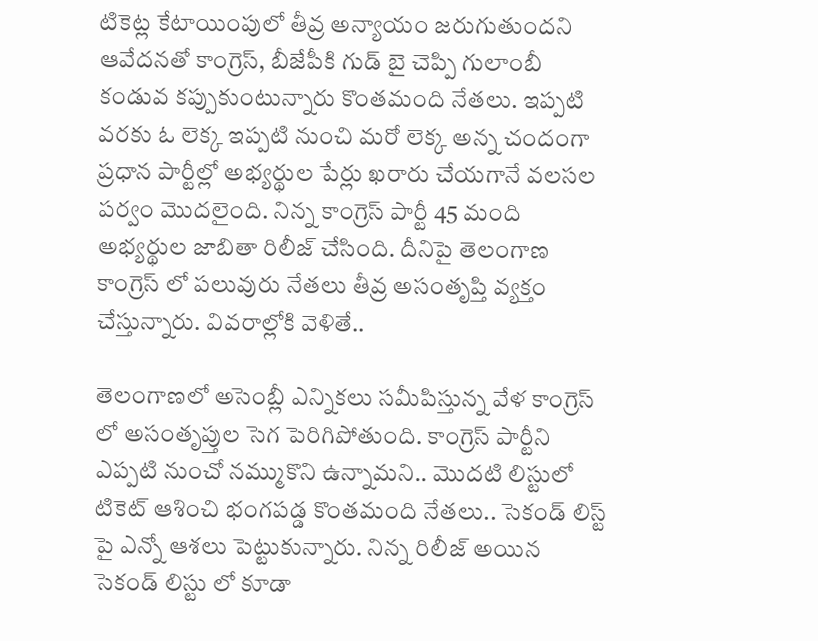టికెట్ల కేటాయింపులో తీవ్ర అన్యాయం జరుగుతుందని ఆవేదనతో కాంగ్రెస్, బీజేపీకి గుడ్ బై చెప్పి గులాంబీ కండువ కప్పుకుంటున్నారు కొంతమంది నేతలు. ఇప్పటి వరకు ఓ లెక్క ఇప్పటి నుంచి మరో లెక్క అన్న చందంగా ప్రధాన పార్టీల్లో అభ్యర్థుల పేర్లు ఖరారు చేయగానే వలసల పర్వం మొదలైంది. నిన్న కాంగ్రెస్ పార్టీ 45 మంది అభ్యర్థుల జాబితా రిలీజ్ చేసింది. దీనిపై తెలంగాణ కాంగ్రెస్ లో పలువురు నేతలు తీవ్ర అసంతృప్తి వ్యక్తం చేస్తున్నారు. వివరాల్లోకి వెళితే..

తెలంగాణలో అసెంబ్లీ ఎన్నికలు సమీపిస్తున్న వేళ కాంగ్రెస్ లో అసంతృప్తుల సెగ పెరిగిపోతుంది. కాంగ్రెస్ పార్టీని ఎప్పటి నుంచో నమ్ముకొని ఉన్నామని.. మొదటి లిస్టులో టికెట్ ఆశించి భంగపడ్డ కొంతమంది నేతలు.. సెకండ్ లిస్ట్ పై ఎన్నో ఆశలు పెట్టుకున్నారు. నిన్న రిలీజ్ అయిన సెకండ్ లిస్టు లో కూడా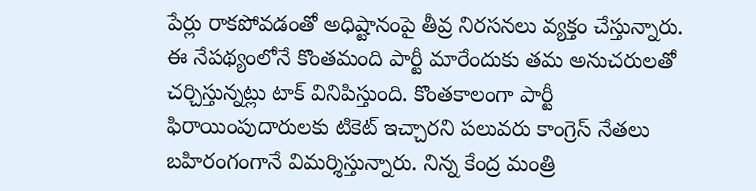పేర్లు రాకపోవడంతో అధిష్టానంపై తీవ్ర నిరసనలు వ్యక్తం చేస్తున్నారు. ఈ నేపథ్యంలోనే కొంతమంది పార్టీ మారేందుకు తమ అనుచరులతో చర్చిస్తున్నట్లు టాక్ వినిపిస్తుంది. కొంతకాలంగా పార్టీ ఫిరాయింపుదారులకు టికెట్ ఇచ్చారని పలువరు కాంగ్రెస్ నేతలు బహిరంగంగానే విమర్శిస్తున్నారు. నిన్న కేంద్ర మంత్రి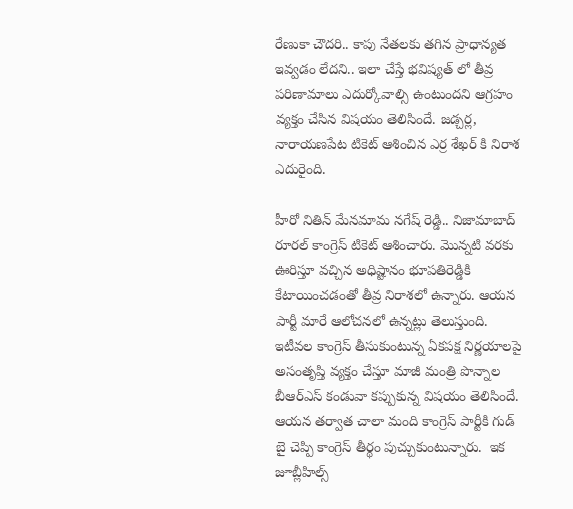రేణుకా చౌదరి.. కాపు నేతలకు తగిన ప్రాధాన్యత ఇవ్వడం లేదని.. ఇలా చేస్తే భవిష్యత్ లో తీవ్ర పరిణామాలు ఎదుర్కోవాల్సి ఉంటుందని ఆగ్రహం వ్యక్తం చేసిన విషయం తెలిసిందే. జడ్చర్ల, నారాయణపేట టికెట్ ఆశించిన ఎర్ర శేఖర్ కి నిరాశ ఎదురైంది.

హీరో నితిన్ మేనమామ నగేష్ రెడ్డి.. నిజామాబాద్ రూరల్ కాంగ్రెస్ టికెట్ ఆశించారు. మొన్నటి వరకు ఊరిస్తూ వచ్చిన అధిష్టానం భూపతిరెడ్డికి కేటాయించడంతో తీవ్ర నిరాశలో ఉన్నారు. ఆయన పార్టీ మారే ఆలోచనలో ఉన్నట్లు తెలుస్తుంది.  ఇటీవల కాంగ్రెస్ తీసుకుంటున్న ఏకపక్ష నిర్ణయాలపై అసంతృప్తి వ్యక్తం చేస్తూ మాజీ మంత్రి పొన్నాల బీఆర్ఎస్ కండువా కప్పుకున్న విషయం తెలిసిందే. ఆయన తర్వాత చాలా మంది కాంగ్రెస్ పార్టీకి గుడ్ బై చెప్పి కాంగ్రెస్ తీర్థం పుచ్చుకుంటున్నారు.  ఇక జూబ్లీహిల్స్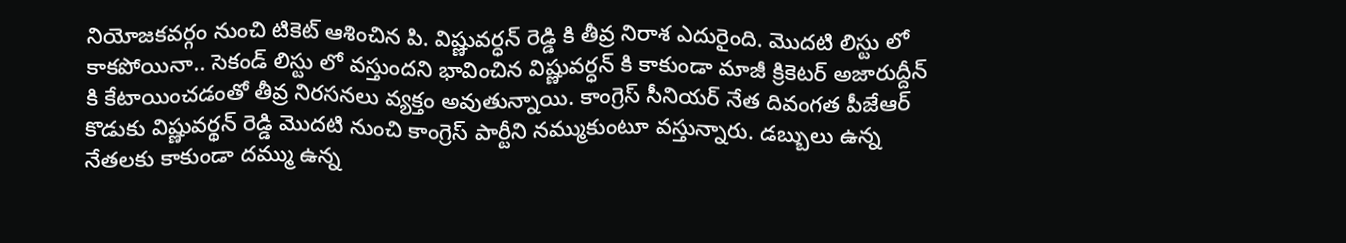నియోజకవర్గం నుంచి టికెట్ ఆశించిన పి. విష్ణువర్ధన్ రెడ్డి కి తీవ్ర నిరాశ ఎదురైంది. మొదటి లిస్టు లో కాకపోయినా.. సెకండ్ లిస్టు లో వస్తుందని భావించిన విష్ణువర్ధన్ కి కాకుండా మాజీ క్రికెటర్ అజారుద్దీన్ కి కేటాయించడంతో తీవ్ర నిరసనలు వ్యక్తం అవుతున్నాయి. కాంగ్రెస్ సీనియర్ నేత దివంగత పీజేఆర్ కొడుకు విష్ణువర్థన్ రెడ్డి మొదటి నుంచి కాంగ్రెస్ పార్టీని నమ్ముకుంటూ వస్తున్నారు. డబ్బులు ఉన్న నేతలకు కాకుండా దమ్ము ఉన్న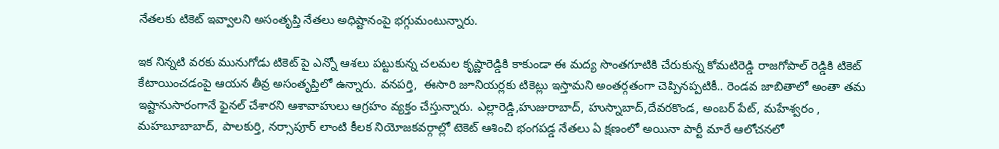నేతలకు టికెట్ ఇవ్వాలని అసంతృప్తి నేతలు అధిష్టానంపై భగ్గుమంటున్నారు.

ఇక నిన్నటి వరకు మునుగోడు టికెట్ పై ఎన్నో ఆశలు పట్టుకున్న చలమల కృష్ణారెడ్డికి కాకుండా ఈ మద్య సొంతగూటికి చేరుకున్న కోమటిరెడ్డి రాజగోపాల్ రెడ్డికి టికెట్ కేటాయించడంపై ఆయన తీవ్ర అసంతృప్తిలో ఉన్నారు. వనపర్తి,  ఈసారి జూనియర్లకు టికెట్లు ఇస్తామని అంతర్గతంగా చెప్పినప్పటికీ.. రెండవ జాబితాలో అంతా తమ ఇష్టానుసారంగానే ఫైనల్ చేశారని ఆశావాహులు ఆగ్రహం వ్యక్తం చేస్తున్నారు. ఎల్లారెడ్డి,హుజురాబాద్, హుస్నాబాద్,దేవరకొండ, అంబర్ పేట్, మహేశ్వరం , మహబూబాబాద్, పాలకుర్తి, నర్సాపూర్ లాంటి కీలక నియోజకవర్గాల్లో టెకెట్ ఆశించి భంగపడ్డ నేతలు ఏ క్షణంలో అయినా పార్టీ మారే ఆలోచనలో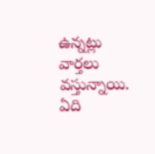ఉన్నట్లు వార్తలు వస్తున్నాయి.  ఏది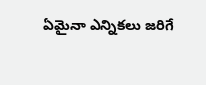ఏమైనా ఎన్నికలు జరిగే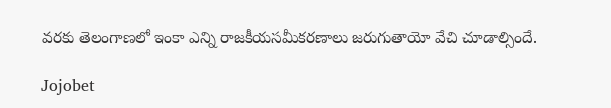వరకు తెలంగాణలో ఇంకా ఎన్ని రాజకీయసమీకరణాలు జరుగుతాయో వేచి చూడాల్సిందే.

Jojobet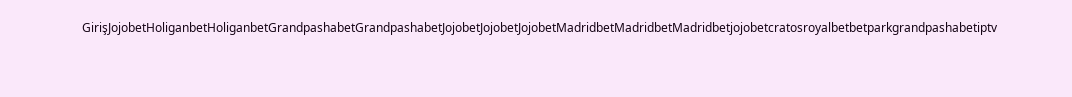GirişJojobetHoliganbetHoliganbetGrandpashabetGrandpashabetJojobetJojobetJojobetMadridbetMadridbetMadridbetjojobetcratosroyalbetbetparkgrandpashabetiptv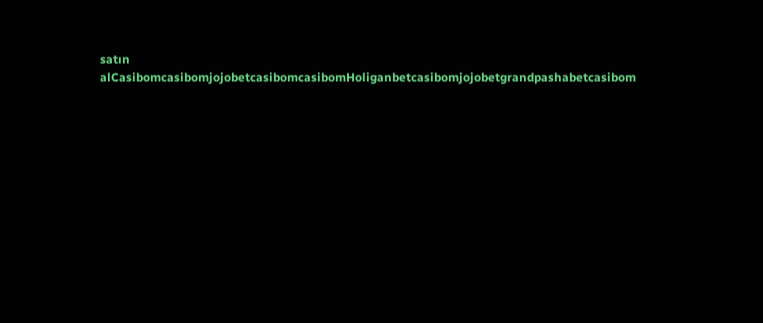satın alCasibomcasibomjojobetcasibomcasibomHoliganbetcasibomjojobetgrandpashabetcasibom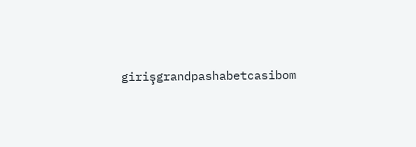girişgrandpashabetcasibom